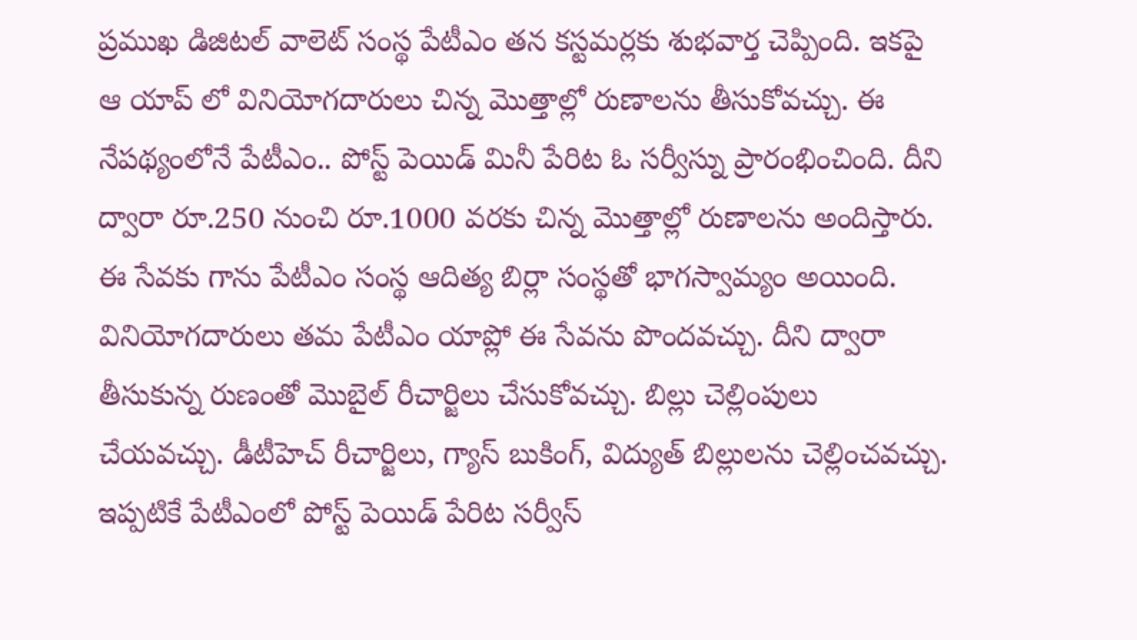ప్రముఖ డిజిటల్ వాలెట్ సంస్థ పేటీఎం తన కస్టమర్లకు శుభవార్త చెప్పింది. ఇకపై ఆ యాప్ లో వినియోగదారులు చిన్న మొత్తాల్లో రుణాలను తీసుకోవచ్చు. ఈ నేపథ్యంలోనే పేటీఎం.. పోస్ట్ పెయిడ్ మినీ పేరిట ఓ సర్వీస్ను ప్రారంభించింది. దీని ద్వారా రూ.250 నుంచి రూ.1000 వరకు చిన్న మొత్తాల్లో రుణాలను అందిస్తారు.
ఈ సేవకు గాను పేటీఎం సంస్థ ఆదిత్య బిర్లా సంస్థతో భాగస్వామ్యం అయింది. వినియోగదారులు తమ పేటీఎం యాప్లో ఈ సేవను పొందవచ్చు. దీని ద్వారా తీసుకున్న రుణంతో మొబైల్ రీచార్జిలు చేసుకోవచ్చు. బిల్లు చెల్లింపులు చేయవచ్చు. డీటీహెచ్ రీచార్జిలు, గ్యాస్ బుకింగ్, విద్యుత్ బిల్లులను చెల్లించవచ్చు.
ఇప్పటికే పేటీఎంలో పోస్ట్ పెయిడ్ పేరిట సర్వీస్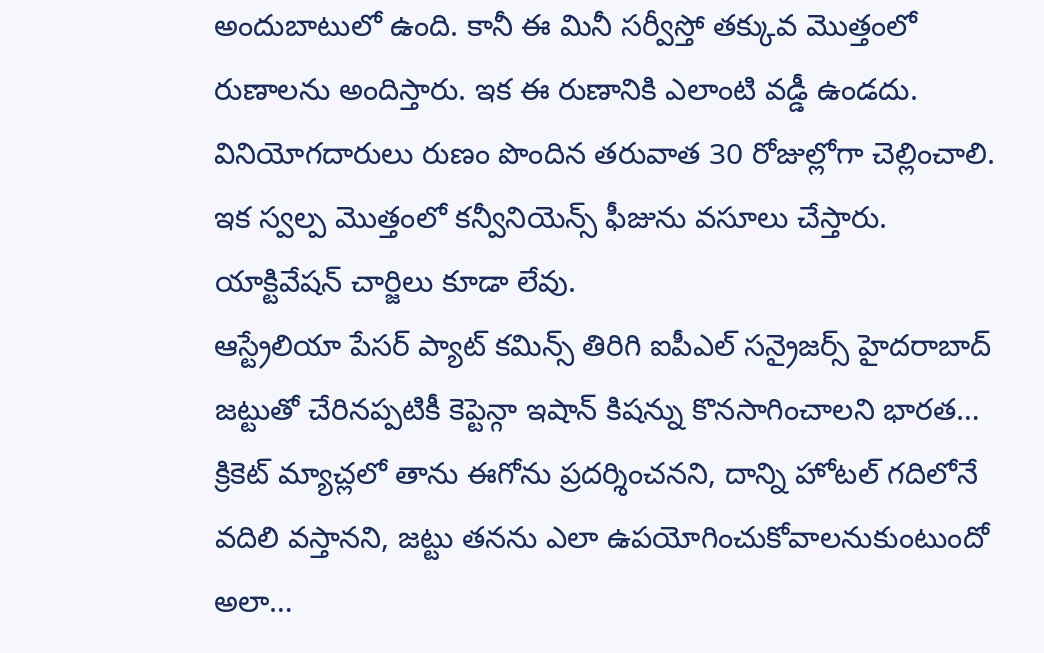అందుబాటులో ఉంది. కానీ ఈ మినీ సర్వీస్తో తక్కువ మొత్తంలో రుణాలను అందిస్తారు. ఇక ఈ రుణానికి ఎలాంటి వడ్డీ ఉండదు. వినియోగదారులు రుణం పొందిన తరువాత 30 రోజుల్లోగా చెల్లించాలి. ఇక స్వల్ప మొత్తంలో కన్వీనియెన్స్ ఫీజును వసూలు చేస్తారు. యాక్టివేషన్ చార్జిలు కూడా లేవు.
ఆస్ట్రేలియా పేసర్ ప్యాట్ కమిన్స్ తిరిగి ఐపీఎల్ సన్రైజర్స్ హైదరాబాద్ జట్టుతో చేరినప్పటికీ కెప్టెన్గా ఇషాన్ కిషన్ను కొనసాగించాలని భారత…
క్రికెట్ మ్యాచ్లలో తాను ఈగోను ప్రదర్శించనని, దాన్ని హోటల్ గదిలోనే వదిలి వస్తానని, జట్టు తనను ఎలా ఉపయోగించుకోవాలనుకుంటుందో అలా…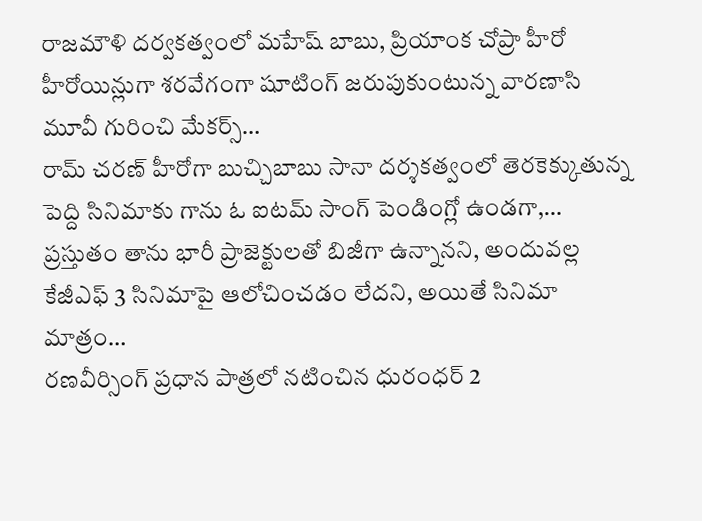రాజమౌళి దర్వకత్వంలో మహేష్ బాబు, ప్రియాంక చోప్రా హీరో హీరోయిన్లుగా శరవేగంగా షూటింగ్ జరుపుకుంటున్న వారణాసి మూవీ గురించి మేకర్స్…
రామ్ చరణ్ హీరోగా బుచ్చిబాబు సానా దర్శకత్వంలో తెరకెక్కుతున్న పెద్ది సినిమాకు గాను ఓ ఐటమ్ సాంగ్ పెండింగ్లో ఉండగా,…
ప్రస్తుతం తాను భారీ ప్రాజెక్టులతో బిజీగా ఉన్నానని, అందువల్ల కేజీఎఫ్ 3 సినిమాపై ఆలోచించడం లేదని, అయితే సినిమా మాత్రం…
రణవీర్సింగ్ ప్రధాన పాత్రలో నటించిన ధురంధర్ 2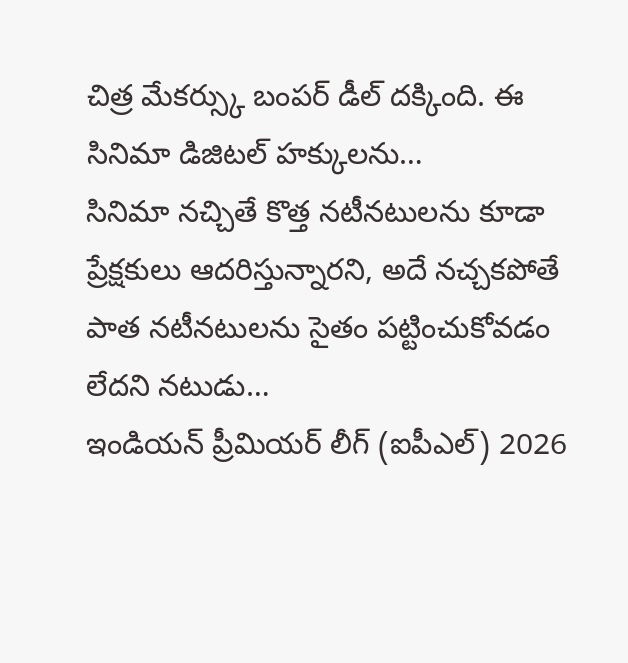చిత్ర మేకర్స్కు బంపర్ డీల్ దక్కింది. ఈ సినిమా డిజిటల్ హక్కులను…
సినిమా నచ్చితే కొత్త నటీనటులను కూడా ప్రేక్షకులు ఆదరిస్తున్నారని, అదే నచ్చకపోతే పాత నటీనటులను సైతం పట్టించుకోవడం లేదని నటుడు…
ఇండియన్ ప్రీమియర్ లీగ్ (ఐపీఎల్) 2026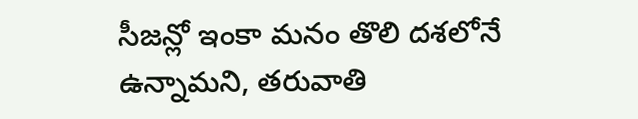సీజన్లో ఇంకా మనం తొలి దశలోనే ఉన్నామని, తరువాతి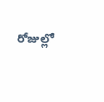రోజుల్లో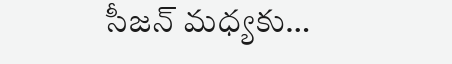సీజన్ మధ్యకు…